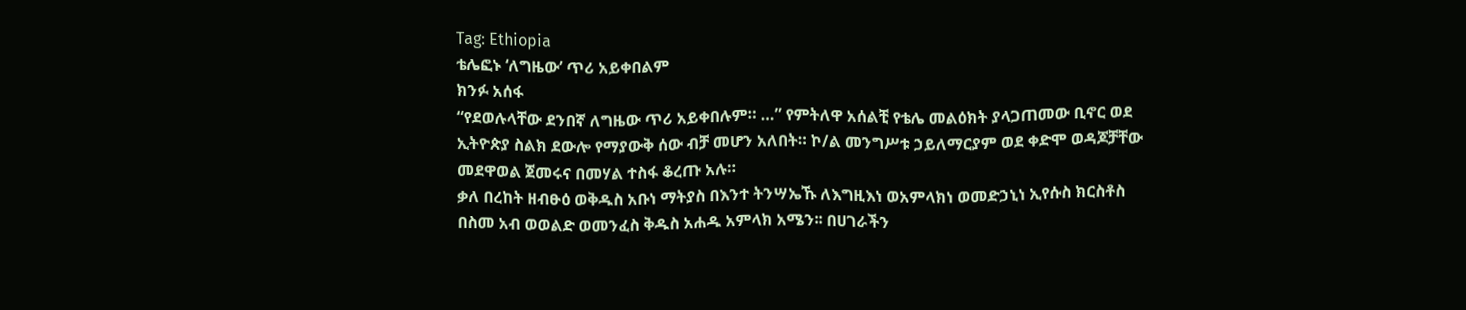Tag: Ethiopia
ቴሌፎኑ ‘ለግዜው’ ጥሪ አይቀበልም
ክንፉ አሰፋ
“የደወሉላቸው ደንበኛ ለግዜው ጥሪ አይቀበሉም። …” የምትለዋ አሰልቺ የቴሌ መልዕክት ያላጋጠመው ቢኖር ወደ ኢትዮጵያ ስልክ ደውሎ የማያውቅ ሰው ብቻ መሆን አለበት። ኮ/ል መንግሥቱ ኃይለማርያም ወደ ቀድሞ ወዳጆቻቸው መደዋወል ጀመሩና በመሃል ተስፋ ቆረጡ አሉ።
ቃለ በረከት ዘብፁዕ ወቅዱስ አቡነ ማትያስ በእንተ ትንሣኤኹ ለእግዚእነ ወአምላክነ ወመድኃኒነ ኢየሱስ ክርስቶስ
በስመ አብ ወወልድ ወመንፈስ ቅዱስ አሐዱ አምላክ አሜን፡፡ በሀገራችን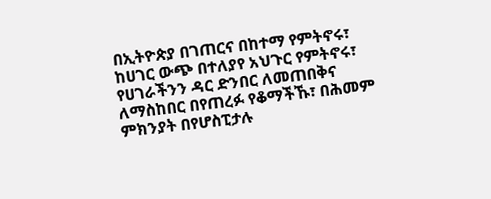በኢትዮጵያ በገጠርና በከተማ የምትኖሩ፣ ከሀገር ውጭ በተለያየ አህጉር የምትኖሩ፣ የሀገራችንን ዳር ድንበር ለመጠበቅና ለማስከበር በየጠረፉ የቆማችኹ፣ በሕመም ምክንያት በየሆስፒታሉ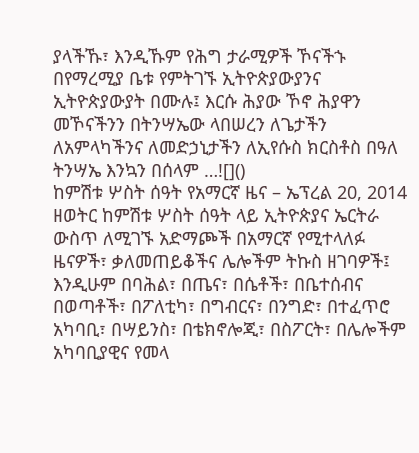ያላችኹ፣ እንዲኹም የሕግ ታራሚዎች ኾናችኁ በየማረሚያ ቤቱ የምትገኙ ኢትዮጵያውያንና ኢትዮጵያውያት በሙሉ፤ እርሱ ሕያው ኾኖ ሕያዋን መኾናችንን በትንሣኤው ላበሠረን ለጌታችን ለአምላካችንና ለመድኃኒታችን ለኢየሱስ ክርስቶስ በዓለ ትንሣኤ እንኳን በሰላም …![]()
ከምሽቱ ሦስት ሰዓት የአማርኛ ዜና – ኤፕረል 20, 2014
ዘወትር ከምሽቱ ሦስት ሰዓት ላይ ኢትዮጵያና ኤርትራ ውስጥ ለሚገኙ አድማጮች በአማርኛ የሚተላለፉ ዜናዎች፣ ቃለመጠይቆችና ሌሎችም ትኩስ ዘገባዎች፤ እንዲሁም በባሕል፣ በጤና፣ በሴቶች፣ በቤተሰብና በወጣቶች፣ በፖለቲካ፣ በግብርና፣ በንግድ፣ በተፈጥሮ አካባቢ፣ በሣይንስ፣ በቴክኖሎጂ፣ በስፖርት፣ በሌሎችም አካባቢያዊና የመላ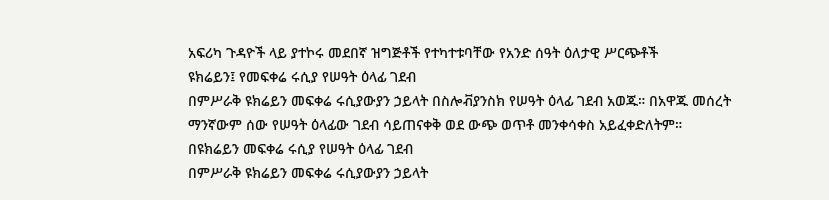አፍሪካ ጉዳዮች ላይ ያተኮሩ መደበኛ ዝግጅቶች የተካተቱባቸው የአንድ ሰዓት ዕለታዊ ሥርጭቶች
ዩክሬይን፤ የመፍቀሬ ሩሲያ የሠዓት ዕላፊ ገደብ
በምሥራቅ ዩክሬይን መፍቀሬ ሩሲያውያን ኃይላት በስሎቭያንስክ የሠዓት ዕላፊ ገደብ አወጁ። በአዋጁ መሰረት ማንኛውም ሰው የሠዓት ዕላፊው ገደብ ሳይጠናቀቅ ወደ ውጭ ወጥቶ መንቀሳቀስ አይፈቀድለትም።
በዩክሬይን መፍቀሬ ሩሲያ የሠዓት ዕላፊ ገደብ
በምሥራቅ ዩክሬይን መፍቀሬ ሩሲያውያን ኃይላት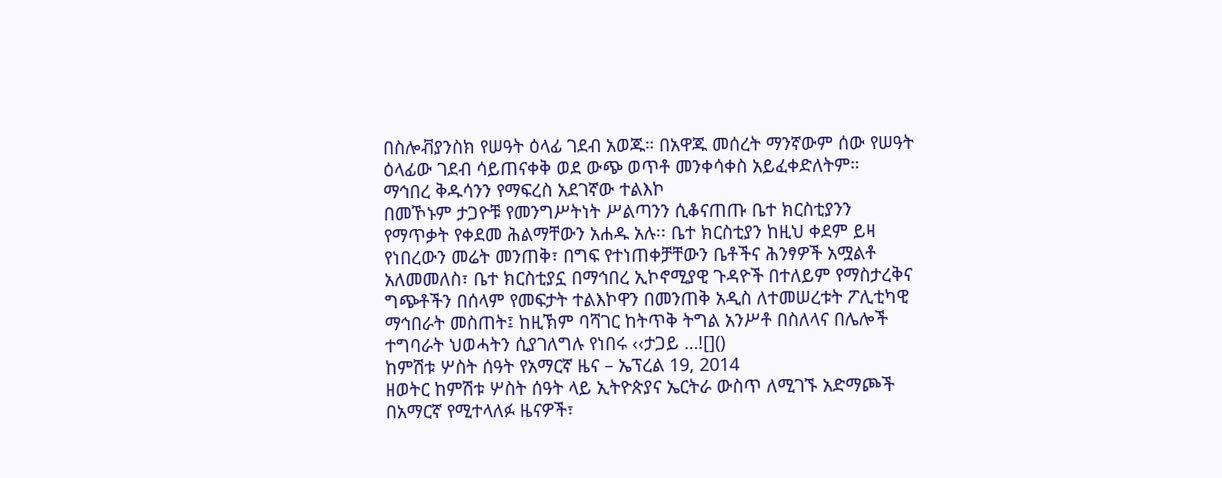በስሎቭያንስክ የሠዓት ዕላፊ ገደብ አወጁ። በአዋጁ መሰረት ማንኛውም ሰው የሠዓት ዕላፊው ገደብ ሳይጠናቀቅ ወደ ውጭ ወጥቶ መንቀሳቀስ አይፈቀድለትም።
ማኅበረ ቅዱሳንን የማፍረስ አደገኛው ተልእኮ
በመኾኑም ታጋዮቹ የመንግሥትነት ሥልጣንን ሲቆናጠጡ ቤተ ክርስቲያንን የማጥቃት የቀደመ ሕልማቸውን አሐዱ አሉ፡፡ ቤተ ክርስቲያን ከዚህ ቀደም ይዛ የነበረውን መሬት መንጠቅ፣ በግፍ የተነጠቀቻቸውን ቤቶችና ሕንፃዎች አሟልቶ አለመመለስ፣ ቤተ ክርስቲያኗ በማኅበረ ኢኮኖሚያዊ ጉዳዮች በተለይም የማስታረቅና ግጭቶችን በሰላም የመፍታት ተልእኮዋን በመንጠቅ አዲስ ለተመሠረቱት ፖሊቲካዊ ማኅበራት መስጠት፤ ከዚኽም ባሻገር ከትጥቅ ትግል አንሥቶ በስለላና በሌሎች ተግባራት ህወሓትን ሲያገለግሉ የነበሩ ‹‹ታጋይ …![]()
ከምሽቱ ሦስት ሰዓት የአማርኛ ዜና – ኤፕረል 19, 2014
ዘወትር ከምሽቱ ሦስት ሰዓት ላይ ኢትዮጵያና ኤርትራ ውስጥ ለሚገኙ አድማጮች በአማርኛ የሚተላለፉ ዜናዎች፣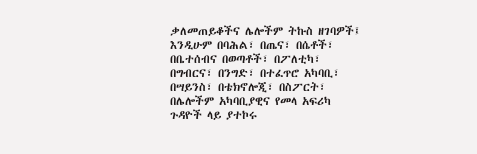ቃለመጠይቆችና ሌሎችም ትኩስ ዘገባዎች፤ እንዲሁም በባሕል፣ በጤና፣ በሴቶች፣ በቤተሰብና በወጣቶች፣ በፖለቲካ፣ በግብርና፣ በንግድ፣ በተፈጥሮ አካባቢ፣ በሣይንስ፣ በቴክኖሎጂ፣ በስፖርት፣ በሌሎችም አካባቢያዊና የመላ አፍሪካ ጉዳዮች ላይ ያተኮሩ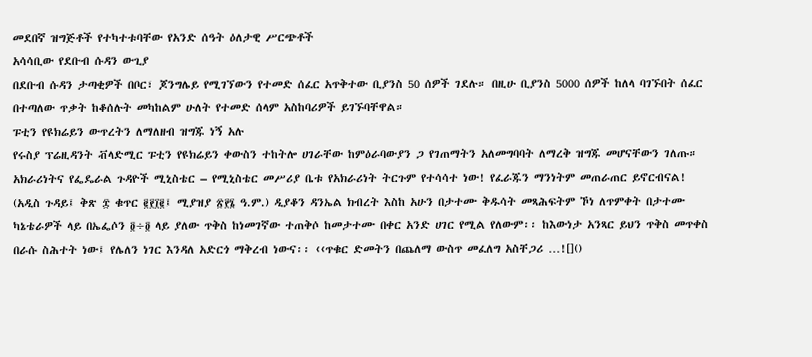መደበኛ ዝግጅቶች የተካተቱባቸው የአንድ ሰዓት ዕለታዊ ሥርጭቶች
አሳሳቢው የደቡብ ሱዳን ውጊያ
በደቡብ ሱዳን ታጣቂዎች በቦር፣ ጆንግሌይ የሚገኘውን የተመድ ሰፈር አጥቅተው ቢያንስ 50 ሰዎች ገደሉ። በዚሁ ቢያንስ 5000 ሰዎች ከለላ ባገኙበት ሰፈር በተጣለው ጥቃት ከቆሰሉት መካከልም ሁለት የተመድ ሰላም አስከባሪዎች ይገኙባቸዋል።
ፑቲን የዩክሬይን ውጥረትን ለማለዘብ ዝግጁ ነኝ አሉ
የሩስያ ፕሬዚዳንት ቭላድሚር ፑቲን የዩክሬይን ቀውስን ተከትሎ ሀገራቸው ከምዕራባውያን ጋ የገጠማትን አለመግባባት ለማረቅ ዝግጁ መሆናቸውን ገለጡ።
አክራሪነትና የፌዴራል ጉዳዮች ሚኒስቴር – የሚኒስቴር መሥሪያ ቤቱ የአክራሪነት ትርጉም የተሳሳተ ነው! የፈራጁን ማንነትም መጠራጠር ይኖርብናል!
(አዲስ ጉዳይ፤ ቅጽ ፰ ቁጥር ፪፻፲፪፤ ሚያዝያ ፳፻፮ ዓ.ም.) ዲያቆን ዳንኤል ክብረት እስከ አሁን በታተሙ ቅዱሳት መጻሕፍትም ኾነ ለጥምቀት በታተሙ ካኔቴራዎች ላይ በኤፌሶን ፬÷፬ ላይ ያለው ጥቅስ ከነመገኛው ተጠቅሶ ከመታተሙ በቀር አንድ ሀገር የሚል የለውም፡፡ ከእውነታ አንጻር ይህን ጥቅስ መጥቀስ በራሱ ስሕተት ነው፤ የሌለን ነገር እንዳለ አድርጎ ማቅረብ ነውና፡፡ ‹‹ጥቁር ድመትን በጨለማ ውስጥ መፈለግ አስቸጋሪ …![]()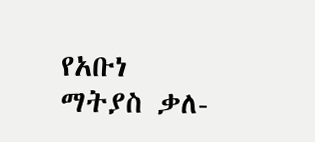የአቡነ ማትያስ ቃለ-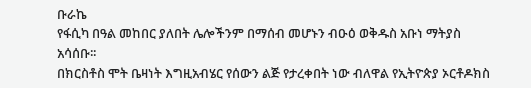ቡራኬ
የፋሲካ በዓል መከበር ያለበት ሌሎችንም በማሰብ መሆኑን ብዑዕ ወቅዱስ አቡነ ማትያስ አሳሰቡ፡፡
በክርስቶስ ሞት ቤዛነት እግዚአብሄር የሰውን ልጅ የታረቀበት ነው ብለዋል የኢትዮጵያ ኦርቶዶክስ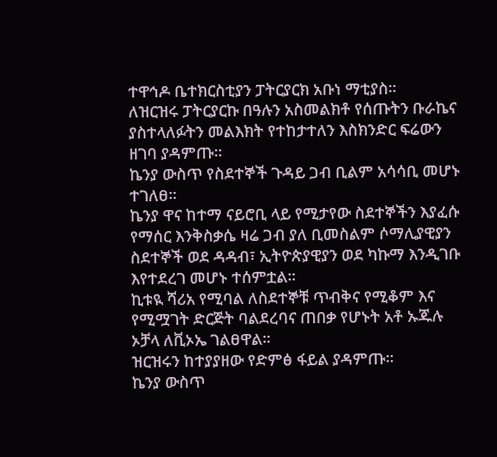ተዋኅዶ ቤተክርስቲያን ፓትርያርክ አቡነ ማቲያስ።
ለዝርዝሩ ፓትርያርኩ በዓሉን አስመልክቶ የሰጡትን ቡራኬና ያስተላለፉትን መልእክት የተከታተለን እስክንድር ፍሬውን ዘገባ ያዳምጡ፡፡
ኬንያ ውስጥ የስደተኞች ጉዳይ ጋብ ቢልም አሳሳቢ መሆኑ ተገለፀ፡፡
ኬንያ ዋና ከተማ ናይሮቢ ላይ የሚታየው ስደተኞችን እያፈሱ የማሰር እንቅስቃሴ ዛሬ ጋብ ያለ ቢመስልም ሶማሊያዊያን ስደተኞች ወደ ዳዳብ፣ ኢትዮጵያዊያን ወደ ካኩማ እንዲገቡ እየተደረገ መሆኑ ተሰምቷል፡፡
ኪቱዪ ሻሪአ የሚባል ለስደተኞቹ ጥብቅና የሚቆም እና የሚሟገት ድርጅት ባልደረባና ጠበቃ የሆኑት አቶ ኡጁሉ ኦቻላ ለቪኦኤ ገልፀዋል፡፡
ዝርዝሩን ከተያያዘው የድምፅ ፋይል ያዳምጡ፡፡
ኬንያ ውስጥ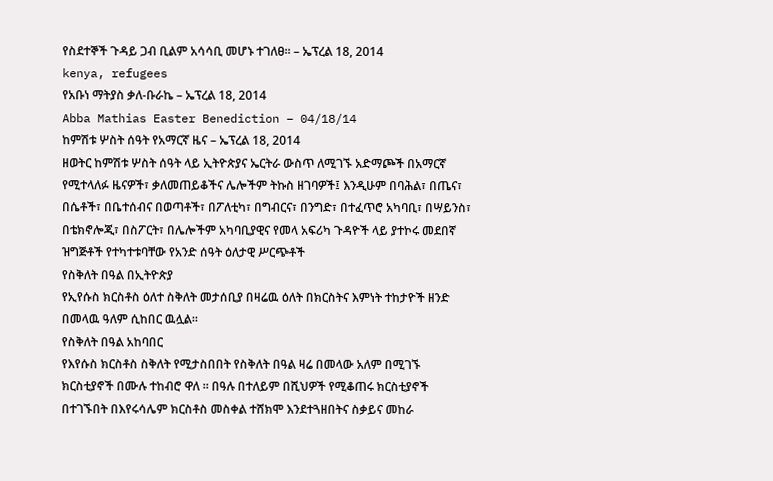የስደተኞች ጉዳይ ጋብ ቢልም አሳሳቢ መሆኑ ተገለፀ፡፡ – ኤፕረል 18, 2014
kenya, refugees
የአቡነ ማትያስ ቃለ-ቡራኬ – ኤፕረል 18, 2014
Abba Mathias Easter Benediction – 04/18/14
ከምሽቱ ሦስት ሰዓት የአማርኛ ዜና – ኤፕረል 18, 2014
ዘወትር ከምሽቱ ሦስት ሰዓት ላይ ኢትዮጵያና ኤርትራ ውስጥ ለሚገኙ አድማጮች በአማርኛ የሚተላለፉ ዜናዎች፣ ቃለመጠይቆችና ሌሎችም ትኩስ ዘገባዎች፤ እንዲሁም በባሕል፣ በጤና፣ በሴቶች፣ በቤተሰብና በወጣቶች፣ በፖለቲካ፣ በግብርና፣ በንግድ፣ በተፈጥሮ አካባቢ፣ በሣይንስ፣ በቴክኖሎጂ፣ በስፖርት፣ በሌሎችም አካባቢያዊና የመላ አፍሪካ ጉዳዮች ላይ ያተኮሩ መደበኛ ዝግጅቶች የተካተቱባቸው የአንድ ሰዓት ዕለታዊ ሥርጭቶች
የስቅለት በዓል በኢትዮጵያ
የኢየሱስ ክርስቶስ ዕለተ ስቅለት መታሰቢያ በዛሬዉ ዕለት በክርስትና እምነት ተከታዮች ዘንድ በመላዉ ዓለም ሲከበር ዉሏል።
የስቅለት በዓል አከባበር
የእየሱስ ክርስቶስ ስቅለት የሚታስበበት የስቅለት በዓል ዛሬ በመላው አለም በሚገኙ ክርስቲያኖች በሙሉ ተከብሮ ዋለ ። በዓሉ በተለይም በሺህዎች የሚቆጠሩ ክርስቲያኖች በተገኙበት በእየሩሳሌም ክርስቶስ መስቀል ተሸክሞ እንደተጓዘበትና ስቃይና መከራ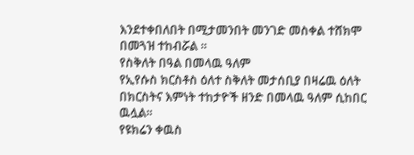እንደተቀበለበት በሚታመንበት መንገድ መስቀል ተሸክሞ በመጓዝ ተከብሯል ።
የስቅለት በዓል በመላዉ ዓለም
የኢየሱስ ክርስቶስ ዕለተ ስቅለት መታሰቢያ በዛሬዉ ዕለት በክርስትና እምነት ተከታዮች ዘንድ በመላዉ ዓለም ሲከበር ዉሏል።
የዩክሬን ቀዉስ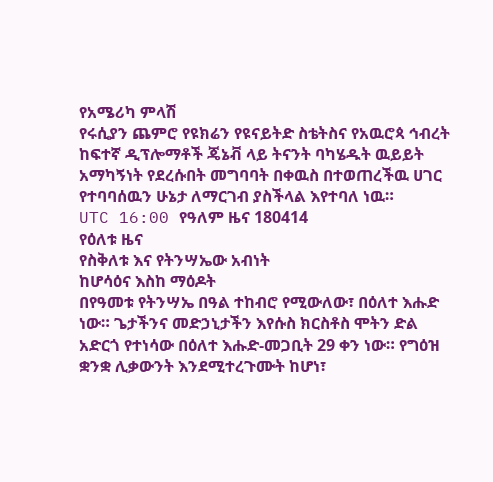የአሜሪካ ምላሽ
የሩሲያን ጨምሮ የዩክሬን የዩናይትድ ስቴትስና የአዉሮጳ ኅብረት ከፍተኛ ዲፕሎማቶች ጄኔቭ ላይ ትናንት ባካሄዱት ዉይይት አማካኝነት የደረሱበት መግባባት በቀዉስ በተወጠረችዉ ሀገር የተባባሰዉን ሁኔታ ለማርገብ ያስችላል እየተባለ ነዉ።
UTC 16:00 የዓለም ዜና 180414
የዕለቱ ዜና
የስቅለቱ እና የትንሣኤው አብነት
ከሆሳዕና እስከ ማዕዶት
በየዓመቱ የትንሣኤ በዓል ተከብሮ የሚውለው፣ በዕለተ እሑድ ነው። ጌታችንና መድኃኒታችን እየሱስ ክርስቶስ ሞትን ድል አድርጎ የተነሳው በዕለተ እሑድ-መጋቢት 29 ቀን ነው። የግዕዝ ቋንቋ ሊቃውንት እንደሚተረጉሙት ከሆነ፣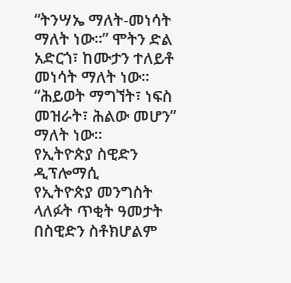“ትንሣኤ ማለት-መነሳት ማለት ነው።” ሞትን ድል አድርጎ፣ ከሙታን ተለይቶ መነሳት ማለት ነው። “ሕይወት ማግኘት፣ ነፍስ መዝራት፣ ሕልው መሆን” ማለት ነው።
የኢትዮጵያ ስዊድን ዲፕሎማሲ
የኢትዮጵያ መንግስት ላለፉት ጥቂት ዓመታት በስዊድን ስቶክሆልም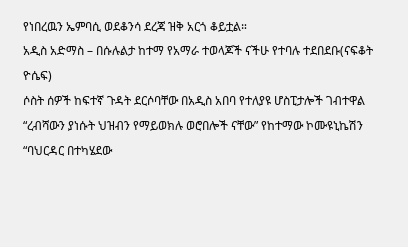የነበረዉን ኤምባሲ ወደቆንሳ ደረጃ ዝቅ አርጎ ቆይቷል።
አዲስ አድማስ – በሱሉልታ ከተማ የአማራ ተወላጆች ናችሁ የተባሉ ተደበደቡ(ናፍቆት ዮሴፍ)
ሶስት ሰዎች ከፍተኛ ጉዳት ደርሶባቸው በአዲስ አበባ የተለያዩ ሆስፒታሎች ገብተዋል “ረብሻውን ያነሱት ህዝብን የማይወክሉ ወሮበሎች ናቸው” የከተማው ኮሙዩኒኬሽን “ባህርዳር በተካሄደው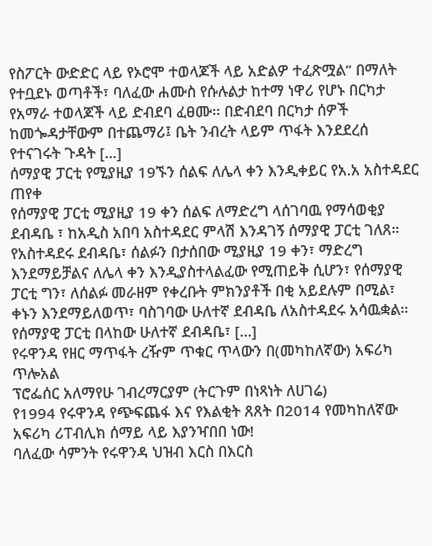የስፖርት ውድድር ላይ የኦሮሞ ተወላጆች ላይ አድልዎ ተፈጽሟል” በማለት የተቧደኑ ወጣቶች፣ ባለፈው ሐሙስ የሱሉልታ ከተማ ነዋሪ የሆኑ በርካታ የአማራ ተወላጆች ላይ ድብደባ ፈፀሙ፡፡ በድብደባ በርካታ ሰዎች ከመጐዳታቸውም በተጨማሪ፤ ቤት ንብረት ላይም ጥፋት እንደደረሰ የተናገሩት ጉዳት […]
ሰማያዊ ፓርቲ የሚያዚያ 19ኙን ሰልፍ ለሌላ ቀን እንዲቀይር የአ.አ አስተዳደር ጠየቀ
የሰማያዊ ፓርቲ ሚያዚያ 19 ቀን ሰልፍ ለማድረግ ላሰገባዉ የማሳወቂያ ደብዳቤ ፣ ከአዲስ አበባ አስተዳደር ምላሽ እንዳገኝ ሰማያዊ ፓርቲ ገለጸ። የአስተዳደሩ ደብዳቤ፣ ሰልፉን በታሰበው ሚያዚያ 19 ቀን፣ ማድረግ እንደማይቻልና ለሌላ ቀን እንዲያስተላልፈው የሚጠይቅ ሲሆን፣ የሰማያዊ ፓርቲ ግን፣ ለሰልፉ መራዘም የቀረቡት ምክንያቶች በቂ አይደሉም በሚል፣ ቀኑን እንደማይለወጥ፣ ባስገባው ሁለተኛ ደብዳቤ ለአስተዳደሩ አሳዉቋል። የሰማያዊ ፓርቲ በላከው ሁለተኛ ደብዳቤ፣ […]
የሩዋንዳ የዘር ማጥፋት ረዥም ጥቁር ጥላውን በ(መካከለኛው) አፍሪካ ጥሎአል
ፕሮፌሰር አለማየሁ ገብረማርያም (ትርጉም በነጻነት ለሀገሬ)
የ1994 የሩዋንዳ የጭፍጨፋ እና የእልቂት ጸጸት በ2014 የመካከለኛው አፍሪካ ሪፐብሊክ ሰማይ ላይ እያንዣበበ ነው!
ባለፈው ሳምንት የሩዋንዳ ህዝብ እርስ በእርስ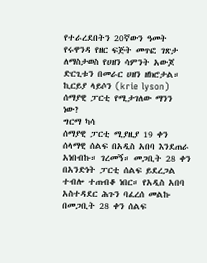የተራረደበትን 20ኛውን ዓመት የሩዋንዳ የዘር ፍጅት መጥፎ ገጽታ ለማስታወስ የሀዘን ሳምንት አውጆ ድርጊቱን በመራር ሀዘን ዘክሮታል።
ኪርይያ ላይሶን (krie lyson)
ሰማያዊ ፓርቲ የሚታገለው ማንን ነው?
ግርማ ካሳ
ሰማያዊ ፓርቲ ሚያዚያ 19 ቀን ሰላማዊ ሰልፍ በአዲስ አበባ እንደጠራ አነበብኩ። ገረመኝ። መጋቢት 28 ቀን በአንድነት ፓርቲ ሰልፍ ይደረጋል ተብሎ ተጠብቆ ነበር። የአዲስ አበባ አስተዳደር ሕጉን ባፈረሰ መልኩ በመጋቢት 28 ቀን ሰልፍ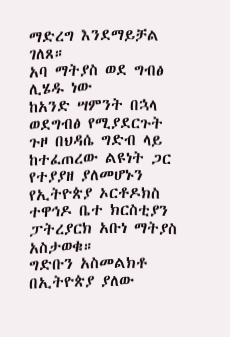ማድረግ እንደማይቻል ገለጸ።
አባ ማትያስ ወደ ግብፅ ሊሄዱ ነው
ከአንድ ሣምንት በኋላ ወደግብፅ የሚያደርጉት ጉዞ በህዳሴ ግድብ ላይ ከተፈጠረው ልዩነት ጋር የተያያዘ ያለመሆኑን የኢትዮጵያ ኦርቶዶክስ ተዋኅዶ ቤተ ክርስቲያን ፓትረያርክ አቡነ ማትያስ አስታወቁ።
ግድቡን አስመልክቶ በኢትዮጵያ ያለው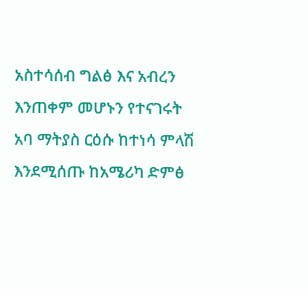አስተሳሰብ ግልፅ እና አብረን እንጠቀም መሆኑን የተናገሩት አባ ማትያስ ርዕሱ ከተነሳ ምላሽ እንደሚሰጡ ከአሜሪካ ድምፅ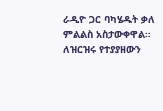ራዲዮ ጋር ባካሄዱት ቃለ ምልልስ አስታውቀዋል።
ለዝርዝሩ የተያያዘውን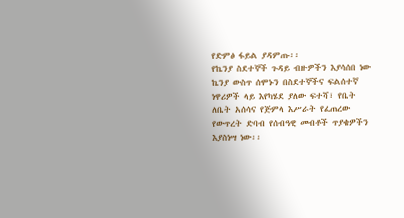የድምፅ ፋይል ያዳምጡ፡፡
የኬንያ ስደተኞች ጉዳይ ብዙዎችን እያሳሰበ ነው
ኬንያ ውስጥ ሰሞኑን በስደተኞችና ፍልሰተኛ ነዋሪዎች ላይ እየካሄደ ያለው ፍተሻ፣ የቤት ለቤት አሰሳና የጅምላ እሥራት የፈጠረው የውጥረት ድባብ የሰብዓዊ መብቶች ጥያቄዎችን እያስነሣ ነው፡፡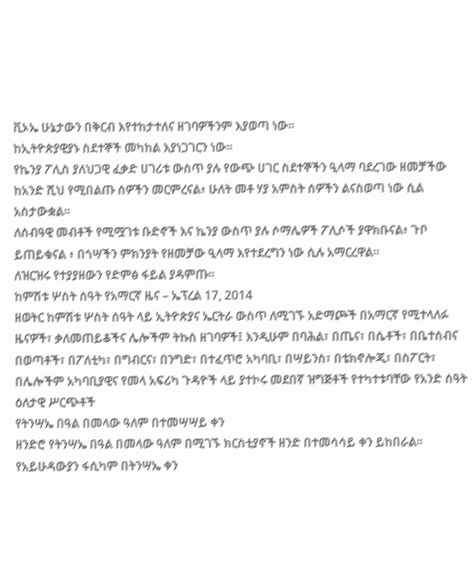ቪኦኤ ሁኔታውን በቅርብ እየተከታተለና ዘገባዎችንም እያወጣ ነው፡፡
ከኢትዮጵያዊያኑ ስደተኞች መካከል እያነጋገርን ነው፡፡
የኬንያ ፖሊስ ያለህጋዊ ፈቃድ ሀገሪቱ ውስጥ ያሉ የውጭ ሀገር ስደተኞችን ዒላማ ባደረገው ዘመቻችው ከአንድ ሺህ የሚበልጡ ሰዎችን መርምረናል፥ ሁለት መቶ ሃያ አምስት ሰዎችን ልናስወጣ ነው ሲል አስታውቋል።
ለሰብዓዊ መብቶች የሚሟገቱ ቡድኖች እና ኬንያ ውስጥ ያሉ ሶማሌዎች ፖሊሶች ያዋክቡናል፥ ጉቦ ይጠይቁናል ፥ በጎሣችን ምክንያት የዘመቻው ዒላማ እየተደረግን ነው ሲሉ አማርረዋል።
ለዝርዝሩ የተያያዘውን የድምፅ ፋይል ያዳምጡ፡፡
ከምሽቱ ሦስት ሰዓት የአማርኛ ዜና – ኤፕረል 17, 2014
ዘወትር ከምሽቱ ሦስት ሰዓት ላይ ኢትዮጵያና ኤርትራ ውስጥ ለሚገኙ አድማጮች በአማርኛ የሚተላለፉ ዜናዎች፣ ቃለመጠይቆችና ሌሎችም ትኩስ ዘገባዎች፤ እንዲሁም በባሕል፣ በጤና፣ በሴቶች፣ በቤተሰብና በወጣቶች፣ በፖለቲካ፣ በግብርና፣ በንግድ፣ በተፈጥሮ አካባቢ፣ በሣይንስ፣ በቴክኖሎጂ፣ በስፖርት፣ በሌሎችም አካባቢያዊና የመላ አፍሪካ ጉዳዮች ላይ ያተኮሩ መደበኛ ዝግጅቶች የተካተቱባቸው የአንድ ሰዓት ዕለታዊ ሥርጭቶች
የትንሣኤ በዓል በመላው ዓለም በተመሣሣይ ቀን
ዘንድሮ የትንሣኤ በዓል በመላው ዓለም በሚገኙ ክርስቲያኖች ዘንድ በተመሳሳይ ቀን ይከበራል። የአይሁዳውያን ፋሲካም በትንሣኤ ቀን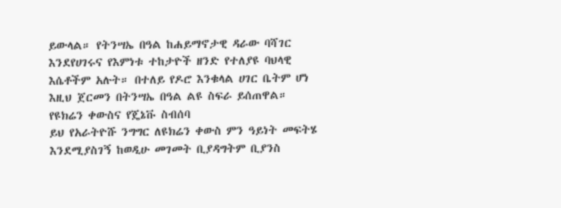ይውላል። የትንሣኤ በዓል ከሐይማኖታዊ ዳራው ባሻገር እንደየሀገሩና የእምነቱ ተከታዮች ዘንድ የተለያዩ ባህላዊ እሴቶችም አሉት። በተለይ የዶሮ እንቁላል ሀገር ቤትም ሆነ እዚህ ጀርመን በትንሣኤ በዓል ልዩ ስፍራ ይሰጠዋል።
የዩክሬን ቀውስና የጄኔቩ ስብሰባ
ይህ የአራትዮሹ ንግግር ለዩክሬን ቀውስ ምን ዓይነት መፍትሄ እንደሚያስገኝ ከወዲሁ መገመት ቢያዳግትም ቢያንስ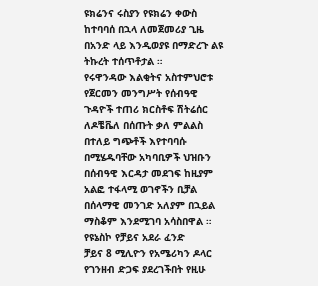ዩክሬንና ሩስያን የዩክሬን ቀውስ ከተባባሰ በኋላ ለመጀመሪያ ጊዜ በአንድ ላይ እንዲወያዩ በማድረጉ ልዩ ትኩረት ተሰጥቶታል ።
የሩዋንዳው እልቂትና አስተምህሮቱ
የጀርመን መንግሥት የሰብዓዊ ጉዳዮች ተጠሪ ክርስቶፍ ሽትሬሰር ለዶቼቬለ በሰጡት ቃለ ምልልስ በተለይ ግጭቶች እየተባባሱ በሚሄዱባቸው አካባቢዎች ህዝቡን በሰብዓዊ እርዳታ መደገፍ ከዚያም አልፎ ተፋላሚ ወገኖችን ቢቻል በሰላማዊ መንገድ አለያም በኋይል ማስቆም እንደሚገባ አሳስበዋል ።
የዩኔስኮ የቻይና አደራ ፈንድ
ቻይና 8 ሚሊዮን የአሜሪካን ዶላር የገንዘብ ድጋፍ ያደረገችበት የዚሁ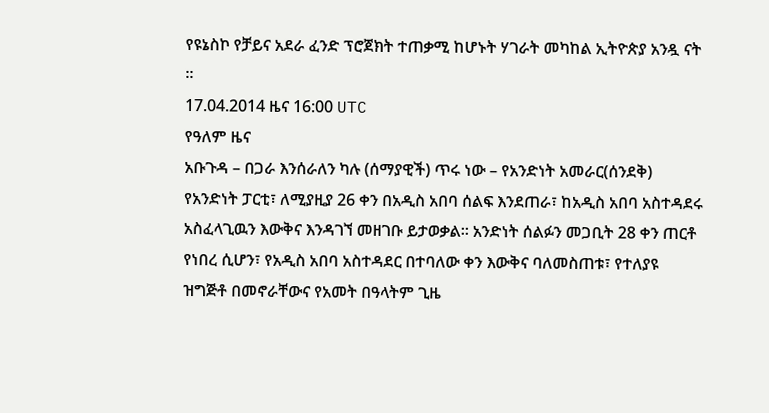የዩኔስኮ የቻይና አደራ ፈንድ ፕሮጀክት ተጠቃሚ ከሆኑት ሃገራት መካከል ኢትዮጵያ አንዷ ናት ።
17.04.2014 ዜና 16:00 UTC
የዓለም ዜና
አቡጉዳ – በጋራ እንሰራለን ካሉ (ሰማያዊች) ጥሩ ነው – የአንድነት አመራር(ሰንደቅ)
የአንድነት ፓርቲ፣ ለሚያዚያ 26 ቀን በአዲስ አበባ ሰልፍ እንደጠራ፣ ከአዲስ አበባ አስተዳደሩ አስፈላጊዉን እውቅና እንዳገኘ መዘገቡ ይታወቃል። አንድነት ሰልፉን መጋቢት 28 ቀን ጠርቶ የነበረ ሲሆን፣ የአዲስ አበባ አስተዳደር በተባለው ቀን እውቅና ባለመስጠቱ፣ የተለያዩ ዝግጅቶ በመኖራቸውና የአመት በዓላትም ጊዜ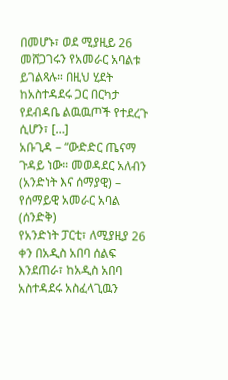በመሆኑ፣ ወደ ሚያዚይ 26 መሸጋገሩን የአመራር አባልቱ ይገልጻሉ። በዚህ ሂደት ከአስተዳደሩ ጋር በርካታ የደብዳቤ ልዉዉጦች የተደረጉ ሲሆን፣ […]
አቡጊዳ – “ውድድር ጤናማ ጉዳይ ነው። መወዳደር አለብን (አንድነት እና ሰማያዊ) – የሰማይዊ አመራር አባል (ሰንድቅ)
የአንድነት ፓርቲ፣ ለሚያዚያ 26 ቀን በአዲስ አበባ ሰልፍ እንደጠራ፣ ከአዲስ አበባ አስተዳደሩ አስፈላጊዉን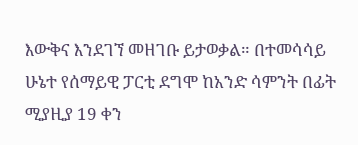እውቅና እንደገኘ መዘገቡ ይታወቃል። በተመሳሳይ ሁኔተ የሰማይዊ ፓርቲ ደግሞ ከአንድ ሳምንት በፊት ሚያዚያ 19 ቀን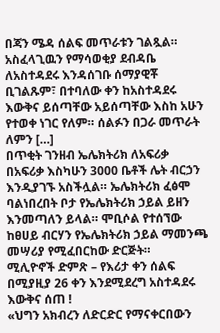በጃን ሜዳ ሰልፍ መጥራቱን ገልጿል። አስፈላጊዉን የማሳወቂያ ደብዳቤ ለአስተዳደሩ እንዳሰገቡ ሰማያዊቾ ቢገልጹም፣ በተባለው ቀን ከአስተዳደሩ እውቅና ይሰጣቸው አይሰጣቸው እስከ አሁን የተወቀ ነገር የለም። ሰልፉን በጋራ መጥራት ለምን […]
በጥቂት ገንዘብ ኤሌክትሪክ ለአፍሪቃ
በአፍሪቃ እስካሁን 3000 ቤቶች ሌት ብርኃን እንዲያገኙ አስችሏል። ኤሌክትሪክ ፈፅሞ ባልነበረበት ቦታ የኤሌክትሪክ ኃይል ይዘን እንመጣለን ይላል። ሞቢሶል የተሰኘው ከፀሀይ ብርሃን የኤሌክትሪክ ኃይል ማመንጫ መሣሪያ የሚፈበርከው ድርጅት።
ሚሊዮኖች ድምጽ – የእሪታ ቀን ሰልፍ በሚያዚያ 26 ቀን እንደሚደረግ አስተዳደሩ እውቅና ሰጠ !
«ህግን አክብረን ለድርድር የማናቀርበውን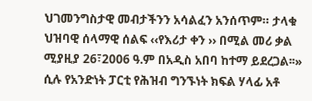ህገመንግስታዊ መብታችንን አሳልፈን አንሰጥም። ታላቁ ህዝባዊ ሰላማዊ ሰልፍ ‹‹የእሪታ ቀን ›› በሚል መሪ ቃል ሚያዚያ 26፣2006 ዓ.ም በአዲስ አበባ ከተማ ይደረጋል፡፡» ሲሉ የአንድነት ፓርቲ የሕዝብ ግንኙነት ክፍል ሃላፊ አቶ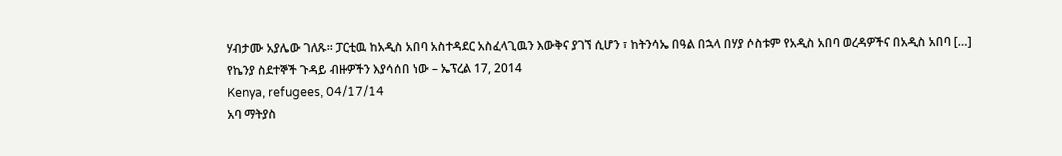ሃብታሙ አያሌው ገለጹ። ፓርቲዉ ከአዲስ አበባ አስተዳደር አስፈላጊዉን እውቅና ያገኘ ሲሆን ፣ ከትንሳኤ በዓል በኋላ በሃያ ሶስቱም የአዲስ አበባ ወረዳዎችና በአዲስ አበባ […]
የኬንያ ስደተኞች ጉዳይ ብዙዎችን እያሳሰበ ነው – ኤፕረል 17, 2014
Kenya, refugees, 04/17/14
አባ ማትያስ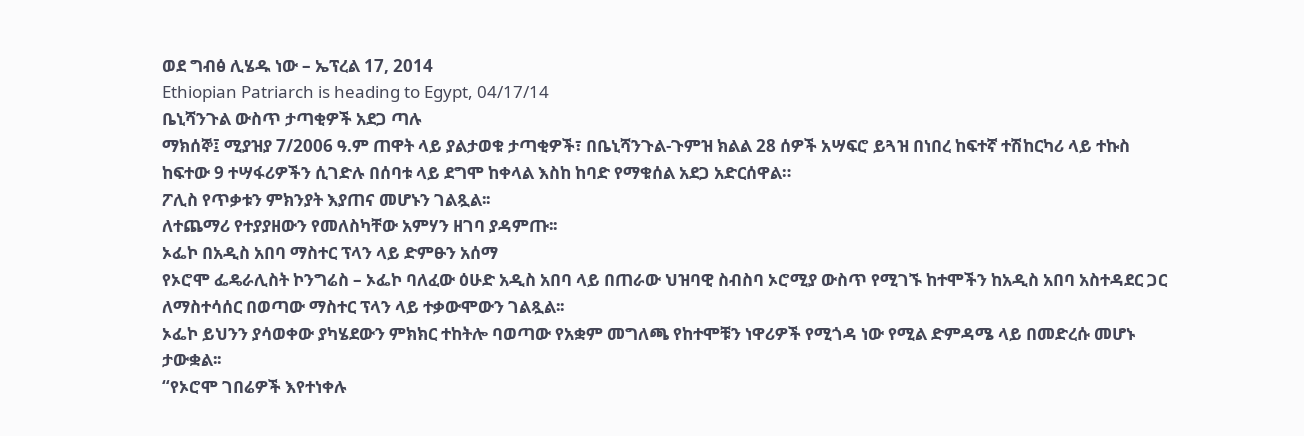ወደ ግብፅ ሊሄዱ ነው – ኤፕረል 17, 2014
Ethiopian Patriarch is heading to Egypt, 04/17/14
ቤኒሻንጉል ውስጥ ታጣቂዎች አደጋ ጣሉ
ማክሰኞ፤ ሚያዝያ 7/2006 ዓ.ም ጠዋት ላይ ያልታወቁ ታጣቂዎች፣ በቤኒሻንጉል-ጉምዝ ክልል 28 ሰዎች አሣፍሮ ይጓዝ በነበረ ከፍተኛ ተሽከርካሪ ላይ ተኩስ ከፍተው 9 ተሣፋሪዎችን ሲገድሉ በሰባቱ ላይ ደግሞ ከቀላል እስከ ከባድ የማቁሰል አደጋ አድርሰዋል።
ፖሊስ የጥቃቱን ምክንያት እያጠና መሆኑን ገልጿል፡፡
ለተጨማሪ የተያያዘውን የመለስካቸው አምሃን ዘገባ ያዳምጡ፡፡
ኦፌኮ በአዲስ አበባ ማስተር ፕላን ላይ ድምፁን አሰማ
የኦሮሞ ፌዴራሊስት ኮንግሬስ – ኦፌኮ ባለፈው ዕሁድ አዲስ አበባ ላይ በጠራው ህዝባዊ ስብስባ ኦሮሚያ ውስጥ የሚገኙ ከተሞችን ከአዲስ አበባ አስተዳደር ጋር ለማስተሳሰር በወጣው ማስተር ፕላን ላይ ተቃውሞውን ገልጿል፡፡
ኦፌኮ ይህንን ያሳወቀው ያካሄደውን ምክክር ተከትሎ ባወጣው የአቋም መግለጫ የከተሞቹን ነዋሪዎች የሚጎዳ ነው የሚል ድምዳሜ ላይ በመድረሱ መሆኑ ታውቋል፡፡
“የኦሮሞ ገበሬዎች እየተነቀሉ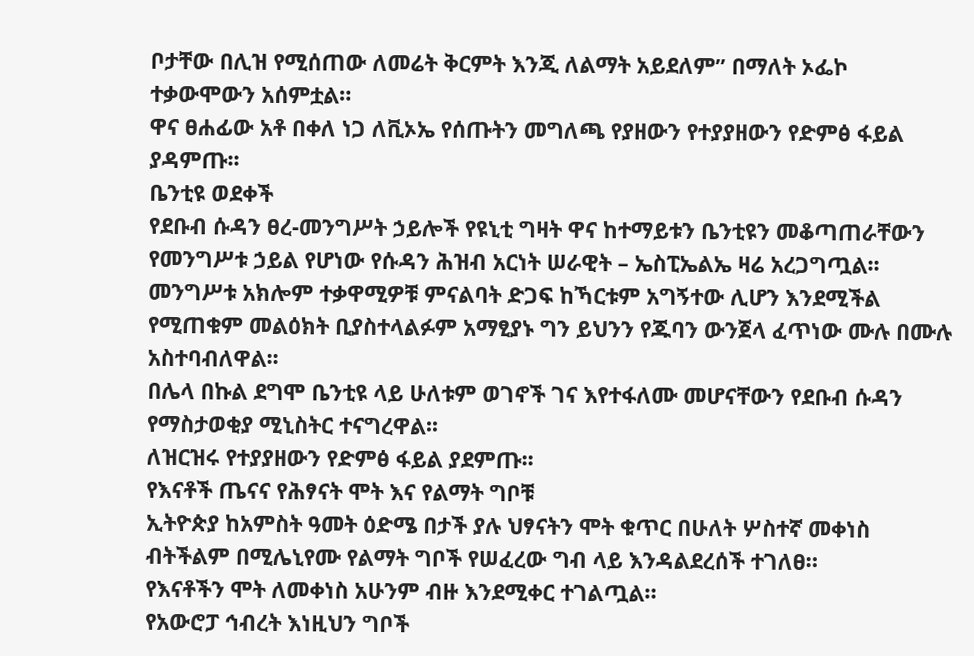ቦታቸው በሊዝ የሚሰጠው ለመሬት ቅርምት እንጂ ለልማት አይደለም” በማለት ኦፌኮ ተቃውሞውን አሰምቷል።
ዋና ፀሐፊው አቶ በቀለ ነጋ ለቪኦኤ የሰጡትን መግለጫ የያዘውን የተያያዘውን የድምፅ ፋይል ያዳምጡ፡፡
ቤንቲዩ ወደቀች
የደቡብ ሱዳን ፀረ-መንግሥት ኃይሎች የዩኒቲ ግዛት ዋና ከተማይቱን ቤንቲዩን መቆጣጠራቸውን የመንግሥቱ ኃይል የሆነው የሱዳን ሕዝብ አርነት ሠራዊት – ኤስፒኤልኤ ዛሬ አረጋግጧል፡፡
መንግሥቱ አክሎም ተቃዋሚዎቹ ምናልባት ድጋፍ ከኻርቱም አግኝተው ሊሆን እንደሚችል የሚጠቁም መልዕክት ቢያስተላልፉም አማፂያኑ ግን ይህንን የጁባን ውንጀላ ፈጥነው ሙሉ በሙሉ አስተባብለዋል፡፡
በሌላ በኩል ደግሞ ቤንቲዩ ላይ ሁለቱም ወገኖች ገና እየተፋለሙ መሆናቸውን የደቡብ ሱዳን የማስታወቂያ ሚኒስትር ተናግረዋል፡፡
ለዝርዝሩ የተያያዘውን የድምፅ ፋይል ያደምጡ፡፡
የእናቶች ጤናና የሕፃናት ሞት እና የልማት ግቦቹ
ኢትዮጵያ ከአምስት ዓመት ዕድሜ በታች ያሉ ህፃናትን ሞት ቁጥር በሁለት ሦስተኛ መቀነስ ብትችልም በሚሌኒየሙ የልማት ግቦች የሠፈረው ግብ ላይ እንዳልደረሰች ተገለፀ።
የእናቶችን ሞት ለመቀነስ አሁንም ብዙ እንደሚቀር ተገልጧል።
የአውሮፓ ኅብረት እነዚህን ግቦች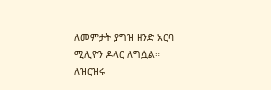ለመምታት ያግዝ ዘንድ አርባ ሚሊዮን ዶላር ለግሷል።
ለዝርዝሩ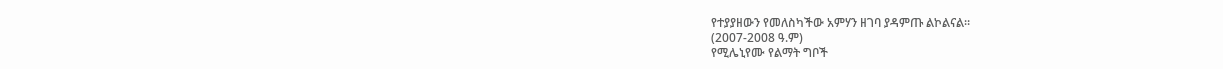የተያያዘውን የመለስካችው አምሃን ዘገባ ያዳምጡ ልኮልናል።
(2007-2008 ዓ.ም)
የሚሌኒየሙ የልማት ግቦች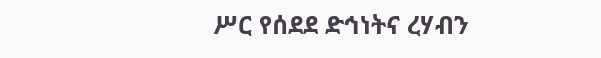ሥር የሰደደ ድኅነትና ረሃብን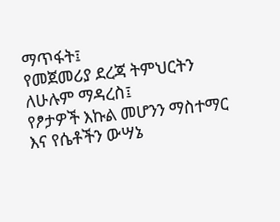ማጥፋት፤
የመጀመሪያ ደረጃ ትምህርትን ለሁሉም ማዳረስ፤
የፆታዎች እኩል መሆንን ማስተማር እና የሴቶችን ውሣኔ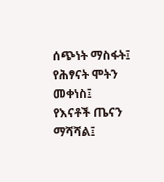ሰጭነት ማስፋት፤
የሕፃናት ሞትን መቀነስ፤
የእናቶች ጤናን ማሻሻል፤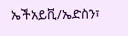ኤችአይቪ/ኤድስን፣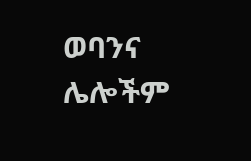ወባንና ሌሎችም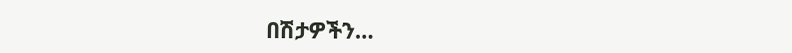በሽታዎችን…